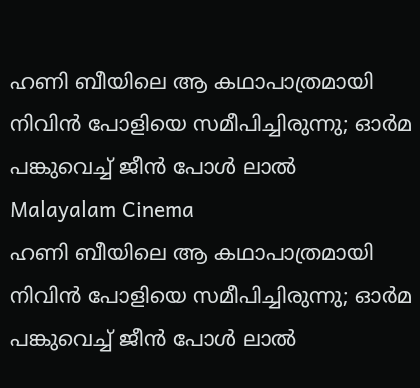ഹണി ബീയിലെ ആ കഥാപാത്രമായി നിവിന്‍ പോളിയെ സമീപിച്ചിരുന്നു; ഓര്‍മ പങ്കുവെച്ച് ജീന്‍ പോള്‍ ലാല്‍
Malayalam Cinema
ഹണി ബീയിലെ ആ കഥാപാത്രമായി നിവിന്‍ പോളിയെ സമീപിച്ചിരുന്നു; ഓര്‍മ പങ്കുവെച്ച് ജീന്‍ പോള്‍ ലാല്‍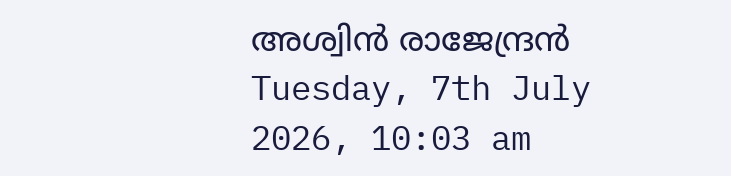അശ്വിന്‍ രാജേന്ദ്രന്‍
Tuesday, 7th July 2026, 10:03 am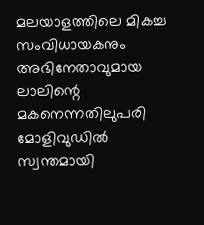മലയാളത്തിലെ മികച്ച സംവിധായകനും അഭിനേതാവുമായ ലാലിന്റെ മകനെന്നതിലുപരി മോളിവുഡില്‍ സ്വന്തമായി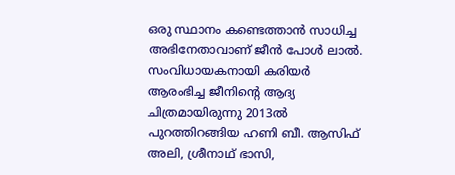ഒരു സ്ഥാനം കണ്ടെത്താന്‍ സാധിച്ച അഭിനേതാവാണ് ജീന്‍ പോള്‍ ലാല്‍. സംവിധായകനായി കരിയര്‍ ആരംഭിച്ച ജീനിന്റെ ആദ്യ ചിത്രമായിരുന്നു 2013ല്‍ പുറത്തിറങ്ങിയ ഹണി ബീ. ആസിഫ് അലി, ശ്രീനാഥ് ഭാസി,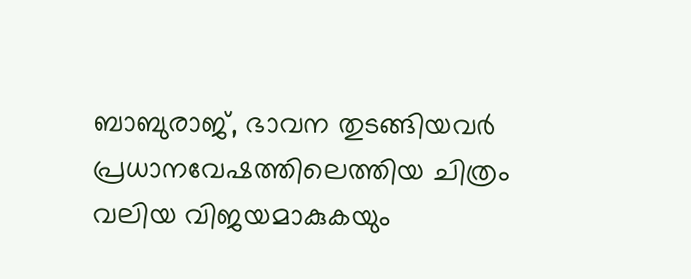ബാബുരാജ്, ഭാവന തുടങ്ങിയവര്‍ പ്രധാനവേഷത്തിലെത്തിയ ചിത്രം വലിയ വിജയമാകുകയും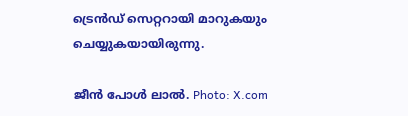ട്രെന്‍ഡ് സെറ്ററായി മാറുകയും ചെയ്യുകയായിരുന്നു.

ജീന്‍ പോള്‍ ലാല്‍. Photo: X.com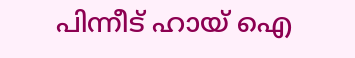പിന്നീട് ഹായ് ഐ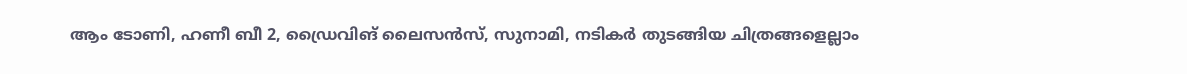ആം ടോണി, ഹണീ ബീ 2, ഡ്രൈവിങ് ലൈസന്‍സ്, സുനാമി, നടികര്‍ തുടങ്ങിയ ചിത്രങ്ങളെല്ലാം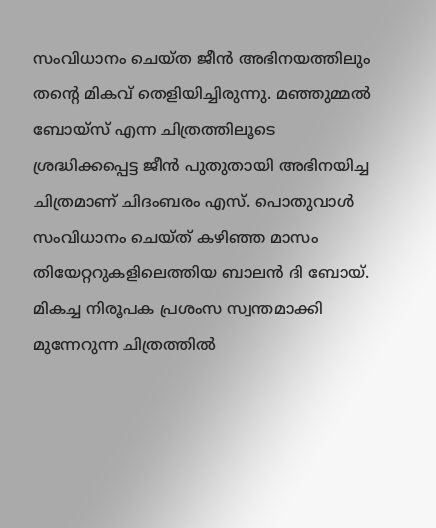സംവിധാനം ചെയ്ത ജീന്‍ അഭിനയത്തിലും തന്റെ മികവ് തെളിയിച്ചിരുന്നു. മഞ്ഞുമ്മല്‍ ബോയ്‌സ് എന്ന ചിത്രത്തിലൂടെ ശ്രദ്ധിക്കപ്പെട്ട ജീന്‍ പുതുതായി അഭിനയിച്ച ചിത്രമാണ് ചിദംബരം എസ്. പൊതുവാള്‍ സംവിധാനം ചെയ്ത് കഴിഞ്ഞ മാസം തിയേറ്ററുകളിലെത്തിയ ബാലന്‍ ദി ബോയ്. മികച്ച നിരൂപക പ്രശംസ സ്വന്തമാക്കി മുന്നേറുന്ന ചിത്രത്തില്‍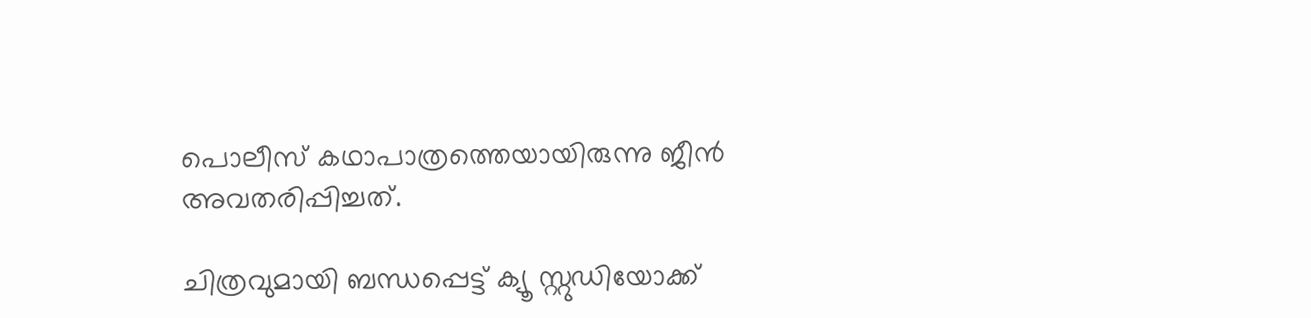പൊലീസ് കഥാപാത്രത്തെയായിരുന്നു ജീന്‍ അവതരിപ്പിച്ചത്.

ചിത്രവുമായി ബന്ധപ്പെട്ട് ക്യൂ സ്റ്റുഡിയോക്ക്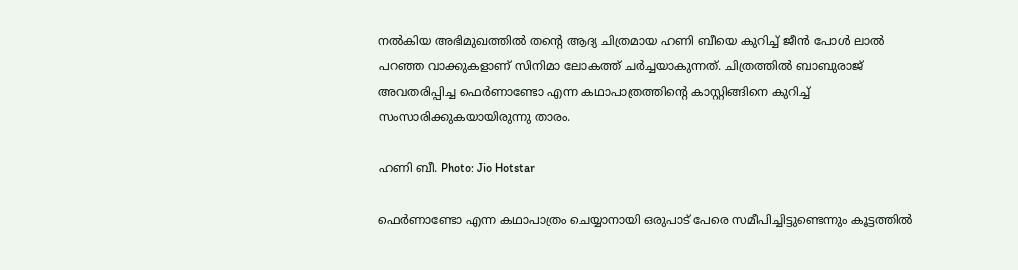നല്‍കിയ അഭിമുഖത്തില്‍ തന്റെ ആദ്യ ചിത്രമായ ഹണി ബീയെ കുറിച്ച് ജീന്‍ പോള്‍ ലാല്‍ പറഞ്ഞ വാക്കുകളാണ് സിനിമാ ലോകത്ത് ചര്‍ച്ചയാകുന്നത്. ചിത്രത്തില്‍ ബാബുരാജ് അവതരിപ്പിച്ച ഫെര്‍ണാണ്ടോ എന്ന കഥാപാത്രത്തിന്റെ കാസ്റ്റിങ്ങിനെ കുറിച്ച് സംസാരിക്കുകയായിരുന്നു താരം.

ഹണി ബീ. Photo: Jio Hotstar

ഫെര്‍ണാണ്ടോ എന്ന കഥാപാത്രം ചെയ്യാനായി ഒരുപാട് പേരെ സമീപിച്ചിട്ടുണ്ടെന്നും കൂട്ടത്തില്‍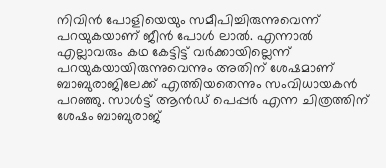നിവിന്‍ പോളിയെയും സമീപിച്ചിരുന്നുവെന്ന് പറയുകയാണ് ജീന്‍ പോള്‍ ലാല്‍. എന്നാല്‍ എല്ലാവരും കഥ കേട്ടിട്ട് വര്‍ക്കായില്ലെന്ന് പറയുകയായിരുന്നുവെന്നും അതിന് ശേഷമാണ് ബാബുരാജിലേക്ക് എത്തിയതെന്നും സംവിധായകന്‍ പറഞ്ഞു. സാള്‍ട്ട് ആന്‍ഡ് പെപ്പര്‍ എന്ന ചിത്രത്തിന് ശേഷം ബാബുരാജ്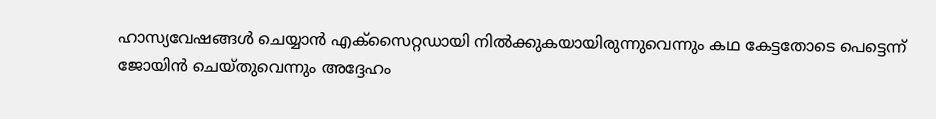ഹാസ്യവേഷങ്ങള്‍ ചെയ്യാന്‍ എക്‌സൈറ്റഡായി നില്‍ക്കുകയായിരുന്നുവെന്നും കഥ കേട്ടതോടെ പെട്ടെന്ന് ജോയിന്‍ ചെയ്തുവെന്നും അദ്ദേഹം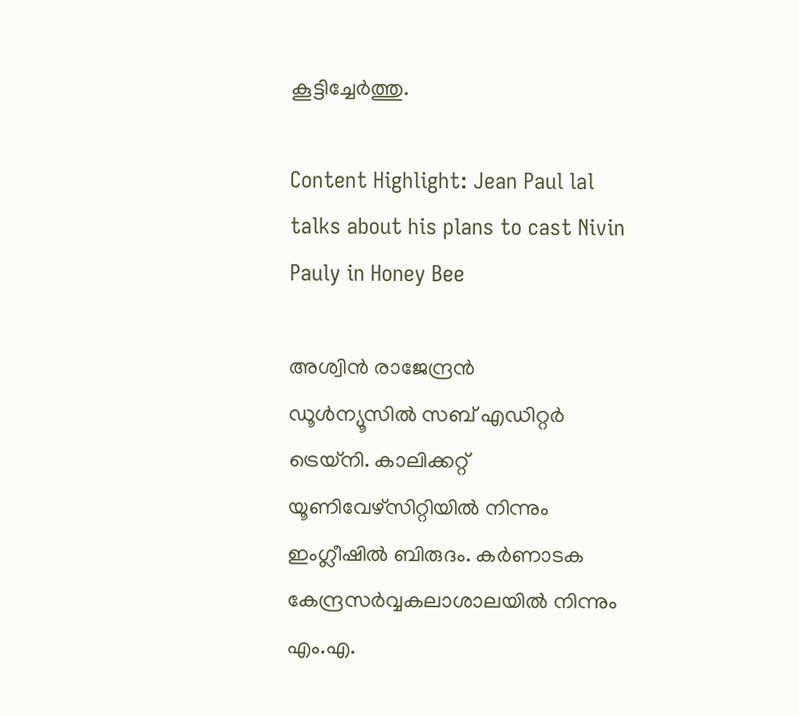കൂട്ടിച്ചേര്‍ത്തു.

Content Highlight: Jean Paul lal talks about his plans to cast Nivin Pauly in Honey Bee

അശ്വിന്‍ രാജേന്ദ്രന്‍
ഡൂള്‍ന്യൂസില്‍ സബ് എഡിറ്റര്‍ ട്രെയ്‌നി. കാലിക്കറ്റ് യൂണിവേഴ്സിറ്റിയില്‍ നിന്നും ഇംഗ്ലീഷില്‍ ബിരുദം. കര്‍ണാടക കേന്ദ്രസര്‍വ്വകലാശാലയില്‍ നിന്നും എം.എ.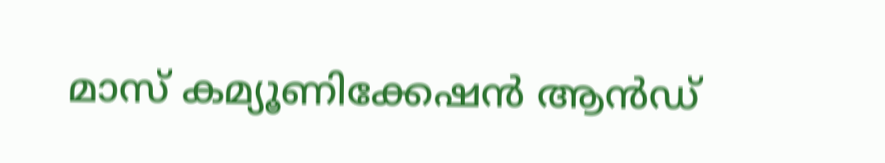മാസ് കമ്യൂണിക്കേഷന്‍ ആന്‍ഡ്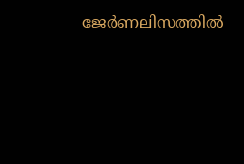ജേര്‍ണലിസത്തില്‍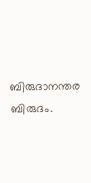ബിരുദാനന്തര ബിരുദം.